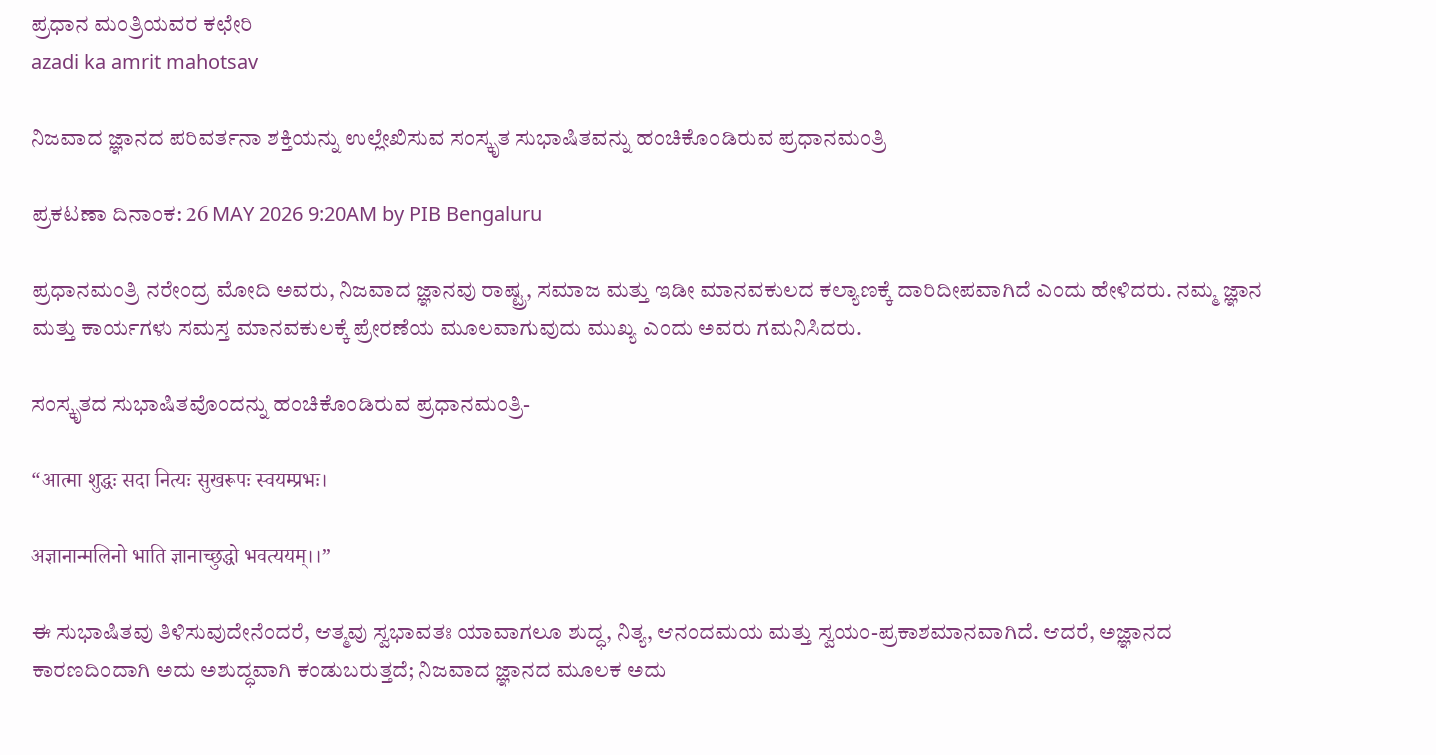ಪ್ರಧಾನ ಮಂತ್ರಿಯವರ ಕಛೇರಿ
azadi ka amrit mahotsav

ನಿಜವಾದ ಜ್ಞಾನದ ಪರಿವರ್ತನಾ ಶಕ್ತಿಯನ್ನು ಉಲ್ಲೇಖಿಸುವ ಸಂಸ್ಕೃತ ಸುಭಾಷಿತವನ್ನು ಹಂಚಿಕೊಂಡಿರುವ ಪ್ರಧಾನಮಂತ್ರಿ

ಪ್ರಕಟಣಾ ದಿನಾಂಕ: 26 MAY 2026 9:20AM by PIB Bengaluru

ಪ್ರಧಾನಮಂತ್ರಿ ನರೇಂದ್ರ ಮೋದಿ ಅವರು, ನಿಜವಾದ ಜ್ಞಾನವು ರಾಷ್ಟ್ರ, ಸಮಾಜ ಮತ್ತು ಇಡೀ ಮಾನವಕುಲದ ಕಲ್ಯಾಣಕ್ಕೆ ದಾರಿದೀಪವಾಗಿದೆ ಎಂದು ಹೇಳಿದರು. ನಮ್ಮ ಜ್ಞಾನ ಮತ್ತು ಕಾರ್ಯಗಳು ಸಮಸ್ತ ಮಾನವಕುಲಕ್ಕೆ ಪ್ರೇರಣೆಯ ಮೂಲವಾಗುವುದು ಮುಖ್ಯ ಎಂದು ಅವರು ಗಮನಿಸಿದರು.

ಸಂಸ್ಕೃತದ ಸುಭಾಷಿತವೊಂದನ್ನು ಹಂಚಿಕೊಂಡಿರುವ ಪ್ರಧಾನಮಂತ್ರಿ-

“आत्मा शुद्धः सदा नित्यः सुखरूपः स्वयम्प्रभः।

अज्ञानान्मलिनो भाति ज्ञानाच्छुद्धो भवत्ययम्‌।।”

ಈ ಸುಭಾಷಿತವು ತಿಳಿಸುವುದೇನೆಂದರೆ, ಆತ್ಮವು ಸ್ವಭಾವತಃ ಯಾವಾಗಲೂ ಶುದ್ಧ, ನಿತ್ಯ, ಆನಂದಮಯ ಮತ್ತು ಸ್ವಯಂ-ಪ್ರಕಾಶಮಾನವಾಗಿದೆ. ಆದರೆ, ಅಜ್ಞಾನದ ಕಾರಣದಿಂದಾಗಿ ಅದು ಅಶುದ್ಧವಾಗಿ ಕಂಡುಬರುತ್ತದೆ; ನಿಜವಾದ ಜ್ಞಾನದ ಮೂಲಕ ಅದು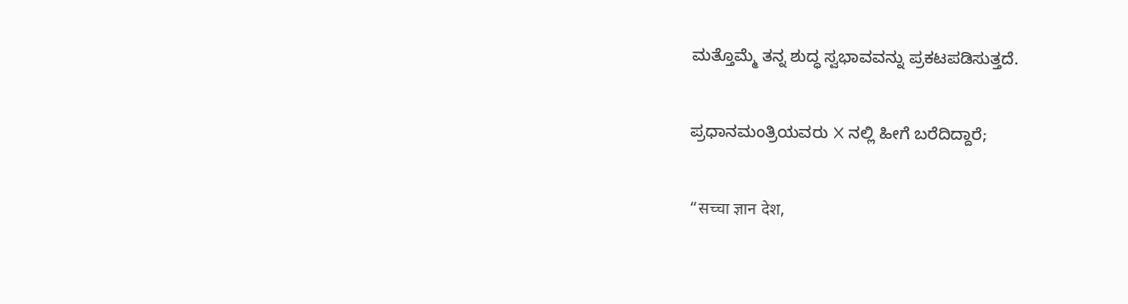ಮತ್ತೊಮ್ಮೆ ತನ್ನ ಶುದ್ಧ ಸ್ವಭಾವವನ್ನು ಪ್ರಕಟಪಡಿಸುತ್ತದೆ.

ಪ್ರಧಾನಮಂತ್ರಿಯವರು X ನಲ್ಲಿ ಹೀಗೆ ಬರೆದಿದ್ದಾರೆ;

“सच्चा ज्ञान देश,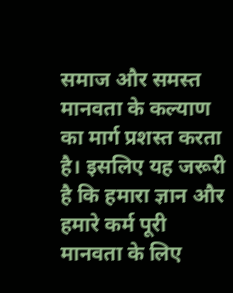समाज और समस्त मानवता के कल्याण का मार्ग प्रशस्त करता है। इसलिए यह जरूरी है कि हमारा ज्ञान और हमारे कर्म पूरी मानवता के लिए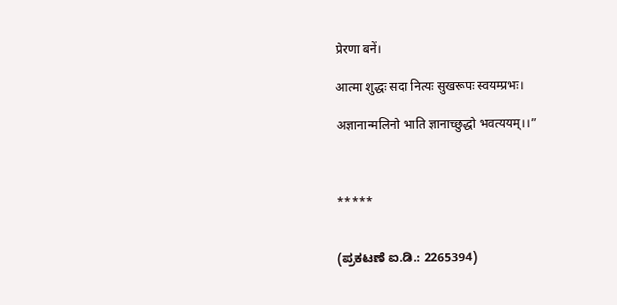प्रेरणा बनें।

आत्मा शुद्धः सदा नित्यः सुखरूपः स्वयम्प्रभः।

अज्ञानान्मलिनो भाति ज्ञानाच्छुद्धो भवत्ययम्‌।।”



*****


(ಪ್ರಕಟಣೆ ಐ.ಡಿ.: 2265394)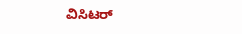ವಿಸಿಟರ್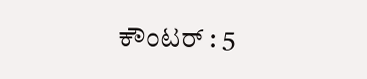ಕೌಂಟರ್ : 5